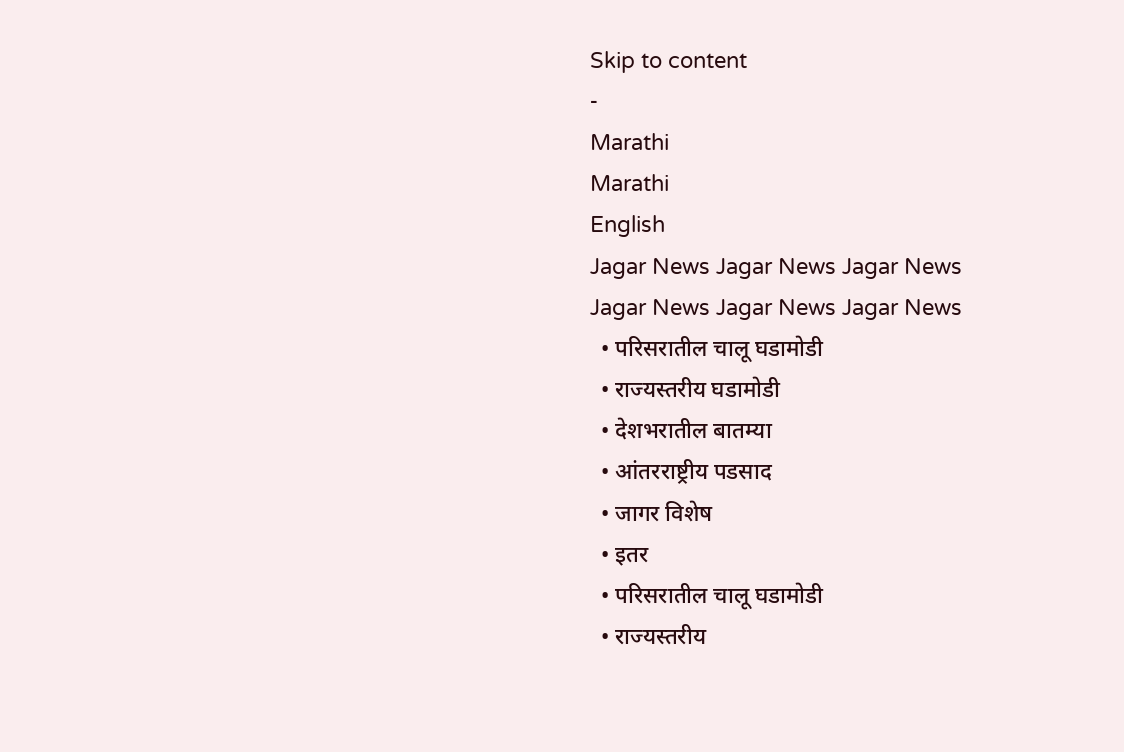Skip to content
-
Marathi
Marathi
English
Jagar News Jagar News Jagar News
Jagar News Jagar News Jagar News
  • परिसरातील चालू घडामोडी
  • राज्यस्तरीय घडामोडी
  • देशभरातील बातम्या
  • आंतरराष्ट्रीय पडसाद
  • जागर विशेष
  • इतर
  • परिसरातील चालू घडामोडी
  • राज्यस्तरीय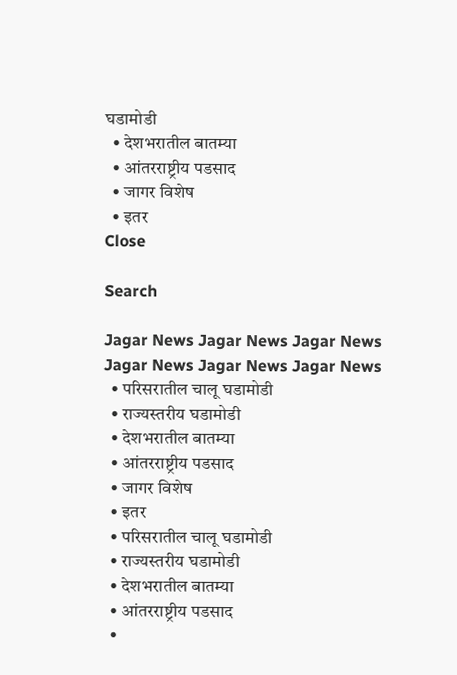घडामोडी
  • देशभरातील बातम्या
  • आंतरराष्ट्रीय पडसाद
  • जागर विशेष
  • इतर
Close

Search

Jagar News Jagar News Jagar News
Jagar News Jagar News Jagar News
  • परिसरातील चालू घडामोडी
  • राज्यस्तरीय घडामोडी
  • देशभरातील बातम्या
  • आंतरराष्ट्रीय पडसाद
  • जागर विशेष
  • इतर
  • परिसरातील चालू घडामोडी
  • राज्यस्तरीय घडामोडी
  • देशभरातील बातम्या
  • आंतरराष्ट्रीय पडसाद
  •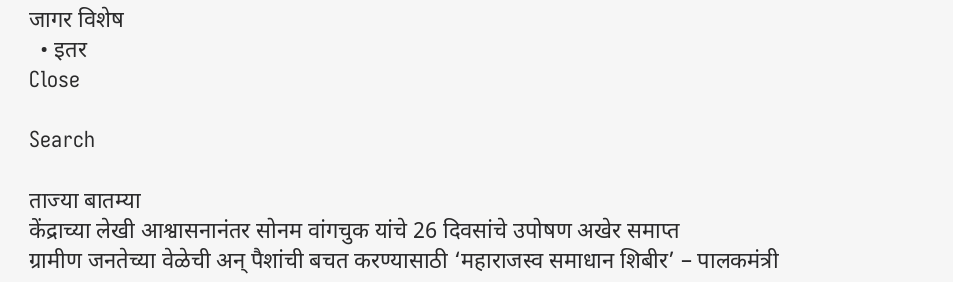जागर विशेष
  • इतर
Close

Search

ताज्या बातम्या
केंद्राच्या लेखी आश्वासनानंतर सोनम वांगचुक यांचे 26 दिवसांचे उपोषण अखेर समाप्त
ग्रामीण जनतेच्या वेळेची अन् पैशांची बचत करण्यासाठी ‘महाराजस्व समाधान शिबीर’ – पालकमंत्री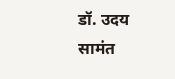डॉ. उदय सामंत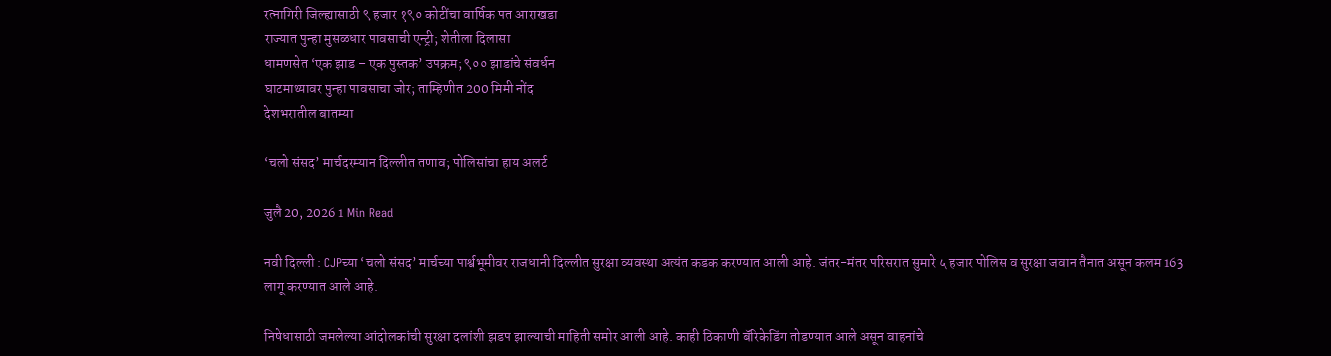रत्नागिरी जिल्ह्यासाठी ९ हजार १९० कोटींचा वार्षिक पत आराखडा
राज्यात पुन्हा मुसळधार पावसाची एन्ट्री; शेतीला दिलासा
धामणसेत ‘एक झाड – एक पुस्तक’ उपक्रम; ९०० झाडांचे संवर्धन
घाटमाथ्यावर पुन्हा पावसाचा जोर; ताम्हिणीत 200 मिमी नोंद
देशभरातील बातम्या

‘चलो संसद’ मार्चदरम्यान दिल्लीत तणाव; पोलिसांचा हाय अलर्ट

जुलै 20, 2026 1 Min Read

नवी दिल्ली : CJPच्या ‘चलो संसद’ मार्चच्या पार्श्वभूमीवर राजधानी दिल्लीत सुरक्षा व्यवस्था अत्यंत कडक करण्यात आली आहे. जंतर-मंतर परिसरात सुमारे ५ हजार पोलिस व सुरक्षा जवान तैनात असून कलम 163 लागू करण्यात आले आहे.

निषेधासाठी जमलेल्या आंदोलकांची सुरक्षा दलांशी झडप झाल्याची माहिती समोर आली आहे. काही ठिकाणी बॅरिकेडिंग तोडण्यात आले असून वाहनांचे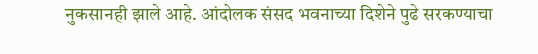नुकसानही झाले आहे. आंदोलक संसद भवनाच्या दिशेने पुढे सरकण्याचा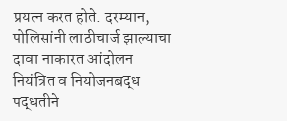प्रयत्न करत होते. दरम्यान, पोलिसांनी लाठीचार्ज झाल्याचा दावा नाकारत आंदोलन नियंत्रित व नियोजनबद्ध पद्धतीने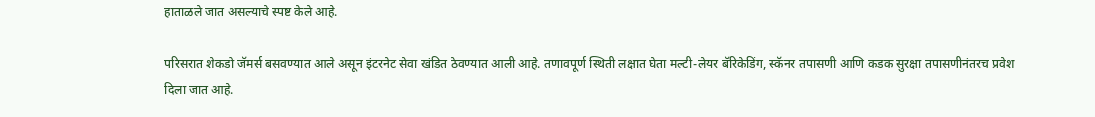हाताळले जात असल्याचे स्पष्ट केले आहे.

परिसरात शेकडो जॅमर्स बसवण्यात आले असून इंटरनेट सेवा खंडित ठेवण्यात आली आहे. तणावपूर्ण स्थिती लक्षात घेता मल्टी-लेयर बॅरिकेडिंग, स्कॅनर तपासणी आणि कडक सुरक्षा तपासणीनंतरच प्रवेश दिला जात आहे.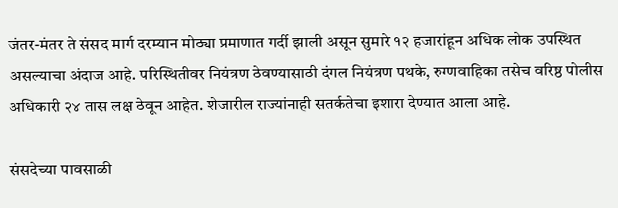जंतर-मंतर ते संसद मार्ग दरम्यान मोठ्या प्रमाणात गर्दी झाली असून सुमारे १२ हजारांहून अधिक लोक उपस्थित असल्याचा अंदाज आहे. परिस्थितीवर नियंत्रण ठेवण्यासाठी दंगल नियंत्रण पथके, रुग्णवाहिका तसेच वरिष्ठ पोलीस अधिकारी २४ तास लक्ष ठेवून आहेत. शेजारील राज्यांनाही सतर्कतेचा इशारा देण्यात आला आहे.

संसदेच्या पावसाळी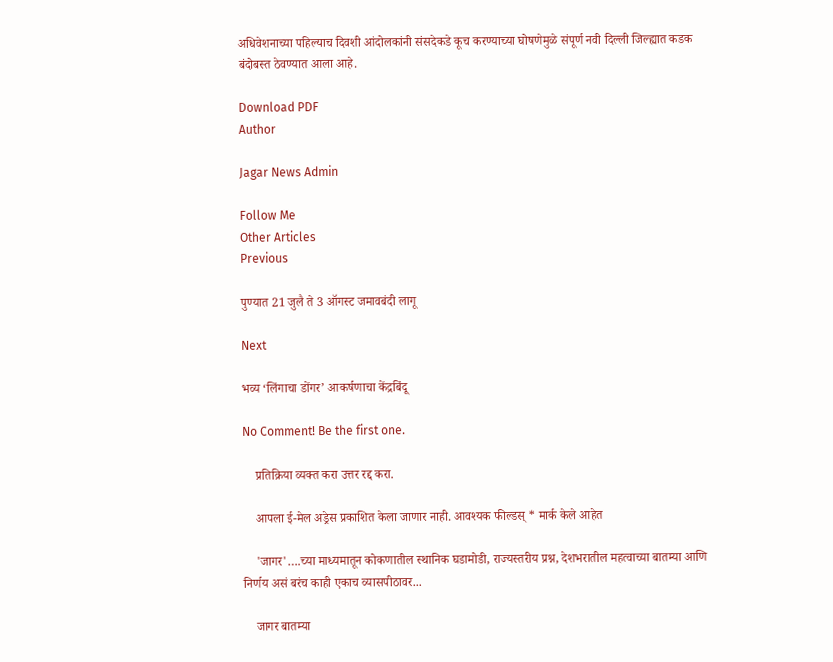अधिवेशनाच्या पहिल्याच दिवशी आंदोलकांनी संसदेकडे कूच करण्याच्या घोषणेमुळे संपूर्ण नवी दिल्ली जिल्ह्यात कडक बंदोबस्त ठेवण्यात आला आहे.

Download PDF
Author

Jagar News Admin

Follow Me
Other Articles
Previous

पुण्यात 21 जुलै ते 3 ऑगस्ट जमावबंदी लागू

Next

भव्य ‘लिंगाचा डोंगर’ आकर्षणाचा केंद्रबिंदू

No Comment! Be the first one.

    प्रतिक्रिया व्यक्त करा उत्तर रद्द करा.

    आपला ई-मेल अड्रेस प्रकाशित केला जाणार नाही. आवश्यक फील्डस् * मार्क केले आहेत

    'जागर'….च्या माध्यमातून कोकणातील स्थानिक घडामोडी, राज्यस्तरीय प्रश्न, देशभरातील महत्वाच्या बातम्या आणि निर्णय असं बरंच काही एकाच व्यासपीठावर...

    जागर बातम्या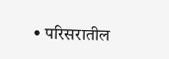• परिसरातील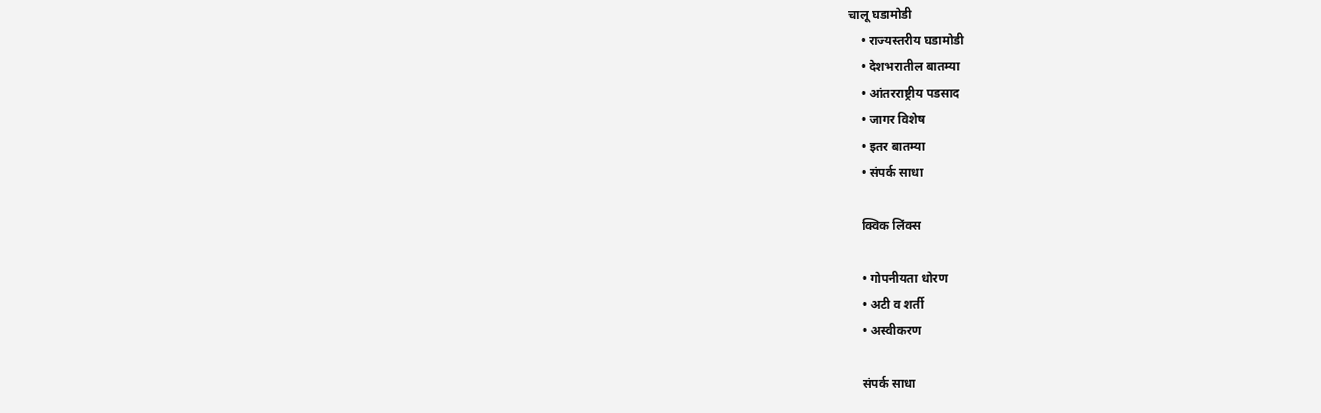चालू घडामोडी
    • राज्यस्तरीय घडामोडी
    • देशभरातील बातम्या
    • आंतरराष्ट्रीय पडसाद
    • जागर विशेष
    • इतर बातम्या
    • संपर्क साधा

    क्विक लिंक्स

    • गोपनीयता धोरण
    • अटी व शर्ती
    • अस्वीकरण

    संपर्क साधा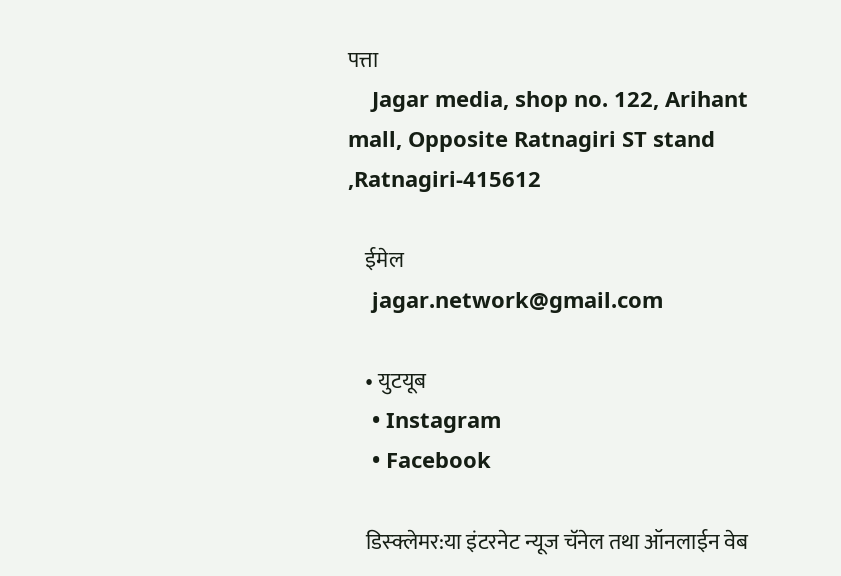पत्ता
    Jagar media, shop no. 122, Arihant mall, Opposite Ratnagiri ST stand ,Ratnagiri-415612

    ईमेल
    jagar.network@gmail.com

    • युटयूब
    • Instagram
    • Facebook

    डिस्क्लेमर:या इंटरनेट न्यूज चॅनेल तथा ऑनलाईन वेब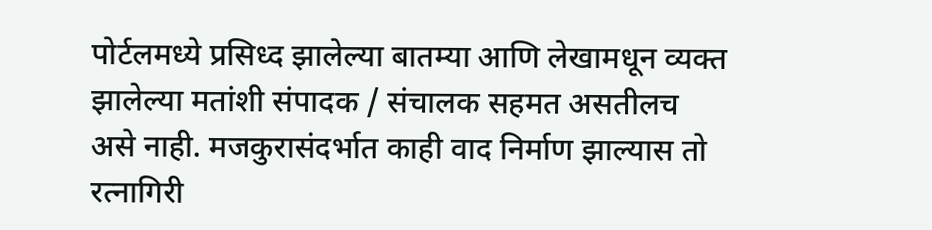पोर्टलमध्ये प्रसिध्द झालेल्या बातम्या आणि लेखामधून व्यक्त झालेल्या मतांशी संपादक / संचालक सहमत असतीलच असे नाही. मजकुरासंदर्भात काही वाद निर्माण झाल्यास तो रत्नागिरी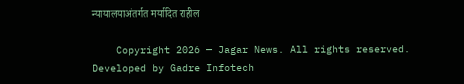न्यायालयाअंतर्गत मर्यादित राहील

    Copyright 2026 — Jagar News. All rights reserved. Developed by Gadre Infotech